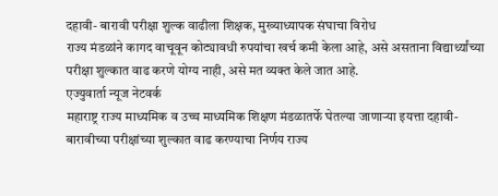दहावी- बारावी परीक्षा शुल्क वाढीला शिक्षक, मुख्याध्यापक संघाचा विरोध
राज्य मंडळांने कागद वाचूवून कोट्यावधी रुपयांचा खर्च कमी केला आहे, असे असताना विद्यार्थ्यांच्या परीक्षा शुल्कात वाढ करणे योग्य नाही, असे मत व्यक्त केले जात आहे.
एज्युवार्ता न्यूज नेटवर्क
महाराष्ट्र राज्य माध्यमिक व उच्च माध्यमिक शिक्षण मंडळातर्फे घेतल्या जाणाऱ्या इयत्ता दहावी-बारावीच्या परीक्षांच्या शुल्कात वाढ करण्याचा निर्णय राज्य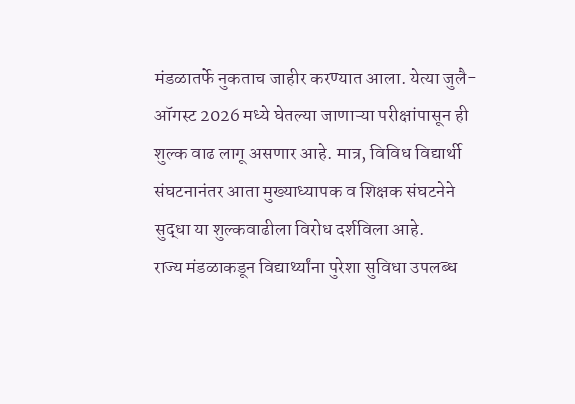मंडळातर्फे नुकताच जाहीर करण्यात आला. येत्या जुलै-ऑगस्ट 2026 मध्ये घेतल्या जाणाऱ्या परीक्षांपासून ही शुल्क वाढ लागू असणार आहे. मात्र, विविध विद्यार्थी संघटनानंतर आता मुख्याध्यापक व शिक्षक संघटनेने सुद्धा या शुल्कवाढीला विरोध दर्शविला आहे.
राज्य मंडळाकडून विद्यार्थ्यांना पुरेशा सुविधा उपलब्ध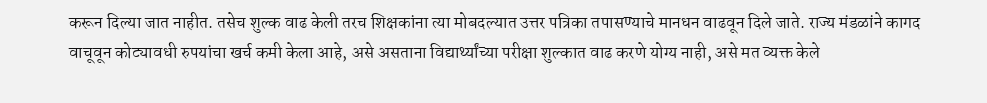करून दिल्या जात नाहीत. तसेच शुल्क वाढ केली तरच शिक्षकांना त्या मोबदल्यात उत्तर पत्रिका तपासण्याचे मानधन वाढवून दिले जाते. राज्य मंडळांने कागद वाचूवून कोट्यावधी रुपयांचा खर्च कमी केला आहे, असे असताना विद्यार्थ्यांच्या परीक्षा शुल्कात वाढ करणे योग्य नाही, असे मत व्यक्त केले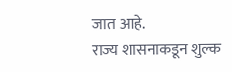जात आहे.
राज्य शासनाकडून शुल्क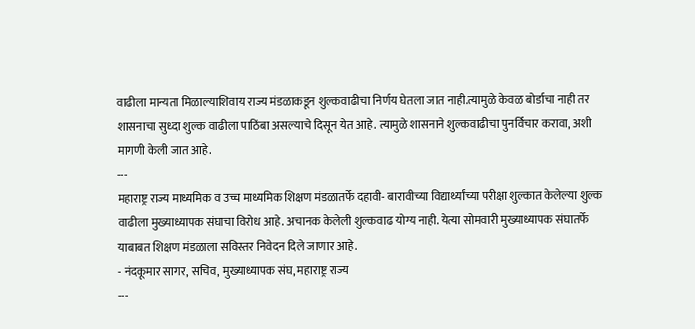वाढीला मान्यता मिळाल्याशिवाय राज्य मंडळाकडून शुल्कवाढीचा निर्णय घेतला जात नाही.त्यामुळे केवळ बोर्डाचा नाही तर शासनाचा सुध्दा शुल्क वाढीला पाठिंबा असल्याचे दिसून येत आहे. त्यामुळे शासनाने शुल्कवाढीचा पुनर्विचार करावा, अशी मागणी केली जात आहे.
---
महाराष्ट्र राज्य माध्यमिक व उच्च माध्यमिक शिक्षण मंडळातर्फे दहावी- बारावीच्या विद्यार्थ्यांच्या परीक्षा शुल्कात केलेल्या शुल्क वाढीला मुख्याध्यापक संघाचा विरोध आहे. अचानक केलेली शुल्कवाढ योग्य नाही. येत्या सोमवारी मुख्याध्यापक संघातर्फे याबाबत शिक्षण मंडळाला सविस्तर निवेदन दिले जाणार आहे.
- नंदकूमार सागर, सचिव, मुख्याध्यापक संघ, महाराष्ट्र राज्य
---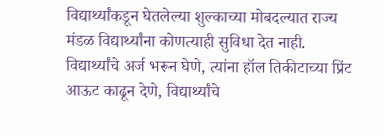विद्यार्थ्यांकडून घेतलेल्या शुल्काच्या मोबदल्यात राज्य मंडळ विद्यार्थ्यांना कोणत्याही सुविधा देत नाही. विद्यार्थ्यांचे अर्ज भरून घेणे, त्यांना हॉल तिकीटाच्या प्रिंट आऊट काढून देणे, विद्यार्थ्यांचे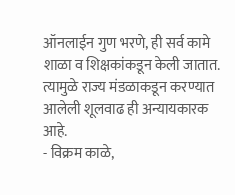ऑनलाईन गुण भरणे, ही सर्व कामे शाळा व शिक्षकांकडून केली जातात. त्यामुळे राज्य मंडळाकडून करण्यात आलेली शूलवाढ ही अन्यायकारक आहे.
- विक्रम काळे,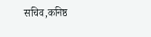सचिव,कनिष्ठ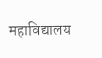महाविद्यालय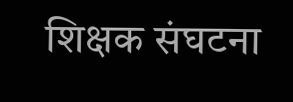शिक्षक संघटना